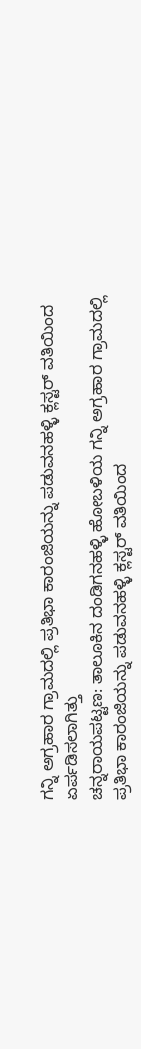ಗನ್ನಿ ಅಗ್ರಹಾರ ಗ್ರಾಮದಲ್ಲಿ ಪ್ರತಿಭಾ ಕಾರಂಜಿಯನ್ನು ಪಡುವನಹಳ್ಳಿ ಕ್ಲಸ್ಟರ್ ವತಿಯಿಂದ ಏರ್ಪಡಿಸಲಾಗಿತ್ತು
ಚನ್ನರಾಯಪಟ್ಟಣ: ತಾಲೂಕಿನ ದಂಡಿಗನಹಳ್ಳಿ ಹೋಬಳಿಯ ಗನ್ನಿ ಅಗ್ರಹಾರ ಗ್ರಾಮದಲ್ಲಿ ಪ್ರತಿಭಾ ಕಾರಂಜಿಯನ್ನು ಪಡುವನಹಳ್ಳಿ ಕ್ಲಸ್ಟರ್ ವತಿಯಿಂದ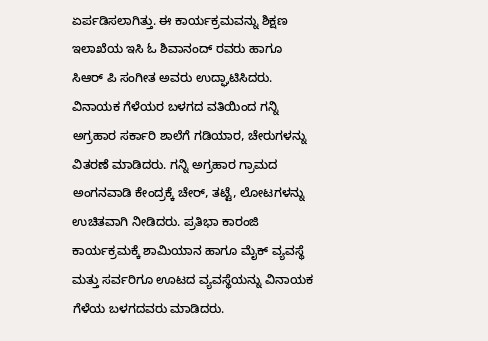ಏರ್ಪಡಿಸಲಾಗಿತ್ತು. ಈ ಕಾರ್ಯಕ್ರಮವನ್ನು ಶಿಕ್ಷಣ ಇಲಾಖೆಯ ಇಸಿ ಓ ಶಿವಾನಂದ್ ರವರು ಹಾಗೂ ಸಿಆರ್ ಪಿ ಸಂಗೀತ ಅವರು ಉದ್ಘಾಟಿಸಿದರು.
ವಿನಾಯಕ ಗೆಳೆಯರ ಬಳಗದ ವತಿಯಿಂದ ಗನ್ನಿ ಅಗ್ರಹಾರ ಸರ್ಕಾರಿ ಶಾಲೆಗೆ ಗಡಿಯಾರ, ಚೇರುಗಳನ್ನು ವಿತರಣೆ ಮಾಡಿದರು. ಗನ್ನಿ ಅಗ್ರಹಾರ ಗ್ರಾಮದ ಅಂಗನವಾಡಿ ಕೇಂದ್ರಕ್ಕೆ ಚೇರ್, ತಟ್ಟೆ, ಲೋಟಗಳನ್ನು ಉಚಿತವಾಗಿ ನೀಡಿದರು. ಪ್ರತಿಭಾ ಕಾರಂಜಿ ಕಾರ್ಯಕ್ರಮಕ್ಕೆ ಶಾಮಿಯಾನ ಹಾಗೂ ಮೈಕ್ ವ್ಯವಸ್ಥೆ ಮತ್ತು ಸರ್ವರಿಗೂ ಊಟದ ವ್ಯವಸ್ಥೆಯನ್ನು ವಿನಾಯಕ ಗೆಳೆಯ ಬಳಗದವರು ಮಾಡಿದರು.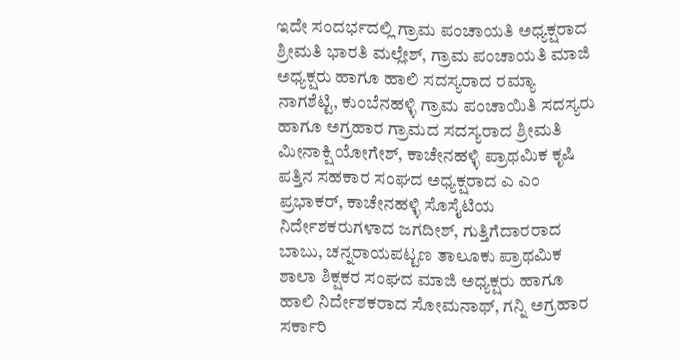ಇದೇ ಸಂದರ್ಭದಲ್ಲಿ ಗ್ರಾಮ ಪಂಚಾಯತಿ ಅಧ್ಯಕ್ಷರಾದ ಶ್ರೀಮತಿ ಭಾರತಿ ಮಲ್ಲೇಶ್, ಗ್ರಾಮ ಪಂಚಾಯತಿ ಮಾಜಿ ಅಧ್ಯಕ್ಷರು ಹಾಗೂ ಹಾಲಿ ಸದಸ್ಯರಾದ ರಮ್ಯಾ ನಾಗಶೆಟ್ಟಿ, ಕುಂಬೆನಹಳ್ಳಿ ಗ್ರಾಮ ಪಂಚಾಯಿತಿ ಸದಸ್ಯರು ಹಾಗೂ ಅಗ್ರಹಾರ ಗ್ರಾಮದ ಸದಸ್ಯರಾದ ಶ್ರೀಮತಿ ಮೀನಾಕ್ಷಿ ಯೋಗೇಶ್, ಕಾಚೇನಹಳ್ಳಿ ಪ್ರಾಥಮಿಕ ಕೃಷಿ ಪತ್ತಿನ ಸಹಕಾರ ಸಂಘದ ಅಧ್ಯಕ್ಷರಾದ ಎ ಎಂ ಪ್ರಭಾಕರ್, ಕಾಚೇನಹಳ್ಳಿ ಸೊಸೈಟಿಯ ನಿರ್ದೇಶಕರುಗಳಾದ ಜಗದೀಶ್, ಗುತ್ತಿಗೆದಾರರಾದ ಬಾಬು, ಚನ್ನರಾಯಪಟ್ಟಣ ತಾಲೂಕು ಪ್ರಾಥಮಿಕ ಶಾಲಾ ಶಿಕ್ಷಕರ ಸಂಘದ ಮಾಜಿ ಅಧ್ಯಕ್ಷರು ಹಾಗೂ ಹಾಲಿ ನಿರ್ದೇಶಕರಾದ ಸೋಮನಾಥ್, ಗನ್ನಿ ಅಗ್ರಹಾರ ಸರ್ಕಾರಿ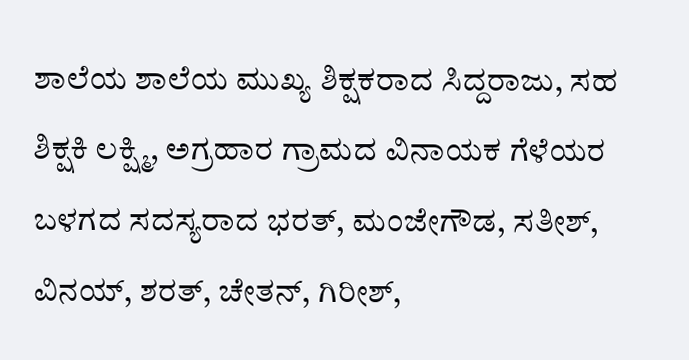ಶಾಲೆಯ ಶಾಲೆಯ ಮುಖ್ಯ ಶಿಕ್ಷಕರಾದ ಸಿದ್ದರಾಜು, ಸಹ ಶಿಕ್ಷಕಿ ಲಕ್ಷ್ಮಿ, ಅಗ್ರಹಾರ ಗ್ರಾಮದ ವಿನಾಯಕ ಗೆಳೆಯರ ಬಳಗದ ಸದಸ್ಯರಾದ ಭರತ್, ಮಂಜೇಗೌಡ, ಸತೀಶ್, ವಿನಯ್, ಶರತ್, ಚೇತನ್, ಗಿರೀಶ್,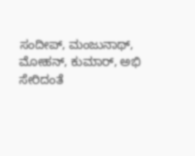ಸಂದೀಪ್, ಮಂಜುನಾಥ್, ಮೋಹನ್, ಕುಮಾರ್, ಅಭಿ ಸೇರಿದಂತೆ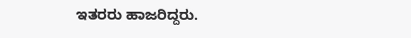ಇತರರು ಹಾಜರಿದ್ದರು.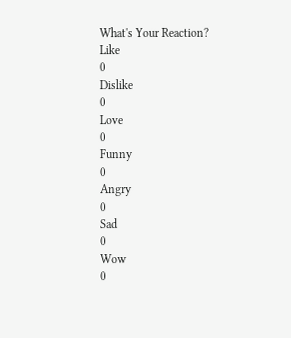What's Your Reaction?
Like
0
Dislike
0
Love
0
Funny
0
Angry
0
Sad
0
Wow
0